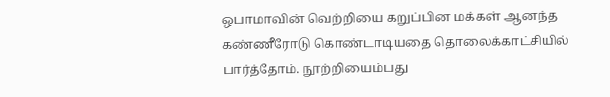ஒபாமாவின் வெற்றியை கறுப்பின மக்கள் ஆனந்த கண்ணீரோடு கொண்டாடியதை தொலைக்காட்சியில் பார்த்தோம். நூற்றியைம்பது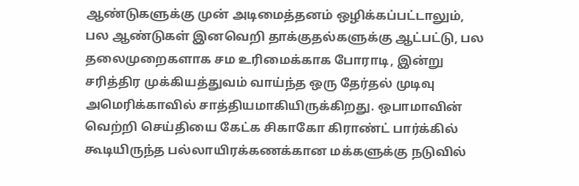ஆண்டுகளுக்கு முன் அடிமைத்தனம் ஒழிக்கப்பட்டாலும், பல ஆண்டுகள் இனவெறி தாக்குதல்களுக்கு ஆட்பட்டு, பல தலைமுறைகளாக சம உரிமைக்காக போராடி, இன்று சரித்திர முக்கியத்துவம் வாய்ந்த ஒரு தேர்தல் முடிவு அமெரிக்காவில் சாத்தியமாகியிருக்கிறது. ஒபாமாவின் வெற்றி செய்தியை கேட்க சிகாகோ கிராண்ட் பார்க்கில் கூடியிருந்த பல்லாயிரக்கணக்கான மக்களுக்கு நடுவில்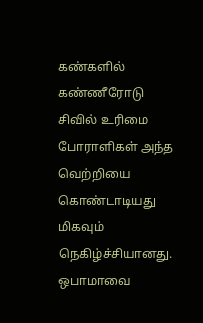கண்களில் கண்ணீரோடு சிவில் உரிமை போராளிகள் அந்த வெற்றியை கொண்டாடியது மிகவும் நெகிழ்ச்சியானது.
ஒபாமாவை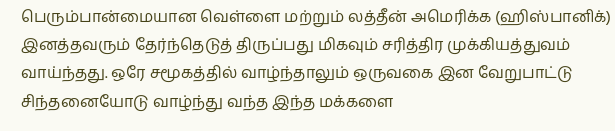பெரும்பான்மையான வெள்ளை மற்றும் லத்தீன் அமெரிக்க (ஹிஸ்பானிக்) இனத்தவரும் தேர்ந்தெடுத் திருப்பது மிகவும் சரித்திர முக்கியத்துவம் வாய்ந்தது. ஒரே சமூகத்தில் வாழ்ந்தாலும் ஒருவகை இன வேறுபாட்டு சிந்தனையோடு வாழ்ந்து வந்த இந்த மக்களை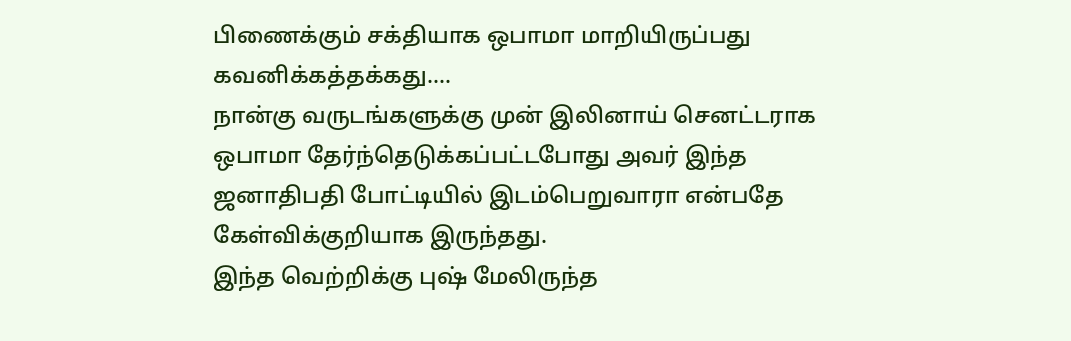பிணைக்கும் சக்தியாக ஒபாமா மாறியிருப்பது கவனிக்கத்தக்கது....
நான்கு வருடங்களுக்கு முன் இலினாய் செனட்டராக ஒபாமா தேர்ந்தெடுக்கப்பட்டபோது அவர் இந்த ஜனாதிபதி போட்டியில் இடம்பெறுவாரா என்பதே கேள்விக்குறியாக இருந்தது.
இந்த வெற்றிக்கு புஷ் மேலிருந்த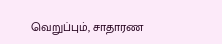வெறுப்பும், சாதாரண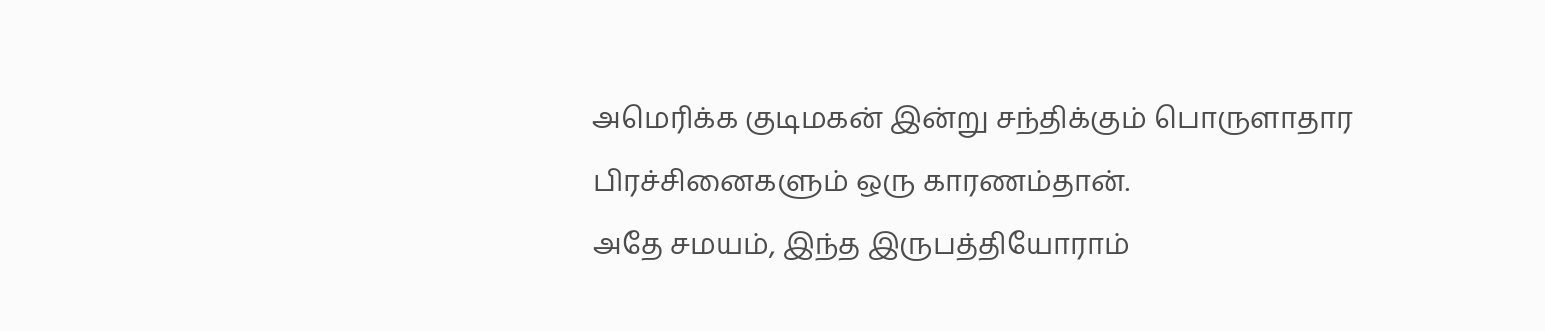அமெரிக்க குடிமகன் இன்று சந்திக்கும் பொருளாதார பிரச்சினைகளும் ஒரு காரணம்தான்.
அதே சமயம், இந்த இருபத்தியோராம்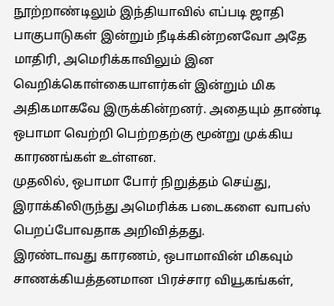நூற்றாண்டிலும் இந்தியாவில் எப்படி ஜாதி பாகுபாடுகள் இன்றும் நீடிக்கின்றனவோ அதே மாதிரி, அமெரிக்காவிலும் இன வெறிக்கொள்கையாளர்கள் இன்றும் மிக அதிகமாகவே இருக்கின்றனர். அதையும் தாண்டி ஒபாமா வெற்றி பெற்றதற்கு மூன்று முக்கிய காரணங்கள் உள்ளன.
முதலில், ஒபாமா போர் நிறுத்தம் செய்து, இராக்கிலிருந்து அமெரிக்க படைகளை வாபஸ் பெறப்போவதாக அறிவித்தது.
இரண்டாவது காரணம், ஒபாமாவின் மிகவும் சாணக்கியத்தனமான பிரச்சார வியூகங்கள்,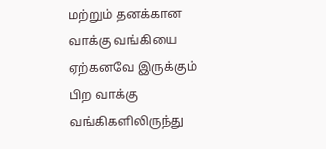மற்றும் தனக்கான வாக்கு வங்கியை ஏற்கனவே இருக்கும் பிற வாக்கு வங்கிகளிலிருந்து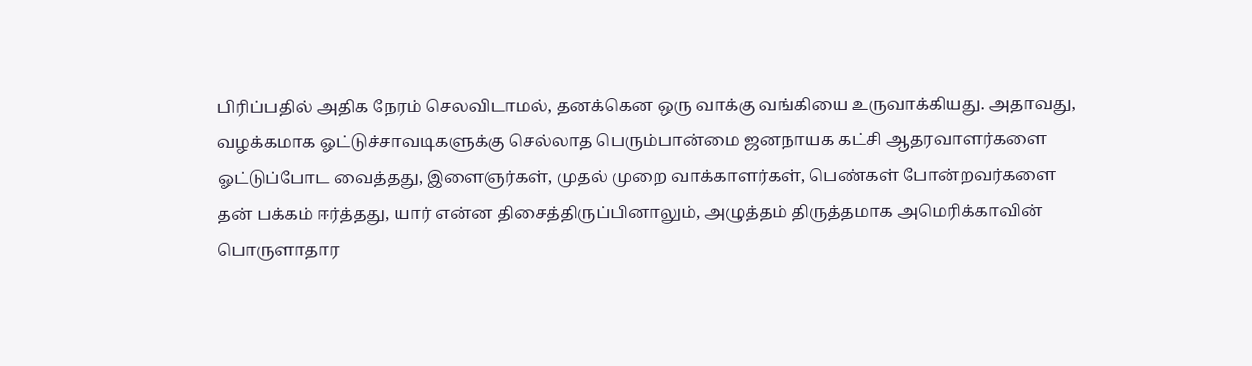பிரிப்பதில் அதிக நேரம் செலவிடாமல், தனக்கென ஒரு வாக்கு வங்கியை உருவாக்கியது. அதாவது, வழக்கமாக ஓட்டுச்சாவடிகளுக்கு செல்லாத பெரும்பான்மை ஜனநாயக கட்சி ஆதரவாளர்களை ஓட்டுப்போட வைத்தது, இளைஞர்கள், முதல் முறை வாக்காளர்கள், பெண்கள் போன்றவர்களை தன் பக்கம் ஈர்த்தது, யார் என்ன திசைத்திருப்பினாலும், அழுத்தம் திருத்தமாக அமெரிக்காவின் பொருளாதார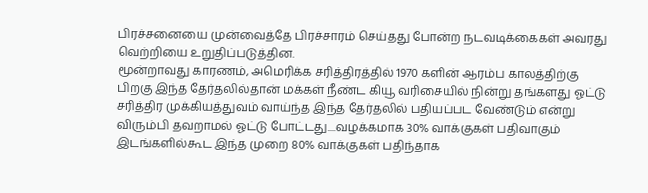பிரச்சனையை முன்வைத்தே பிரச்சாரம் செய்தது போன்ற நடவடிக்கைகள் அவரது வெற்றியை உறுதிப்படுத்தின.
மூன்றாவது காரணம், அமெரிக்க சரித்திரத்தில் 1970 களின் ஆரம்ப காலத்திற்கு பிறகு இந்த தேர்தலில்தான் மக்கள் நீண்ட கியூ வரிசையில் நின்று தங்களது ஓட்டு சரித்திர முக்கியத்துவம் வாய்ந்த இந்த தேர்தலில் பதியப்பட வேண்டும் என்று விரும்பி தவறாமல் ஓட்டு போட்டது....வழக்கமாக 30% வாக்குகள் பதிவாகும் இடங்களில்கூட இந்த முறை 80% வாக்குகள் பதிந்தாக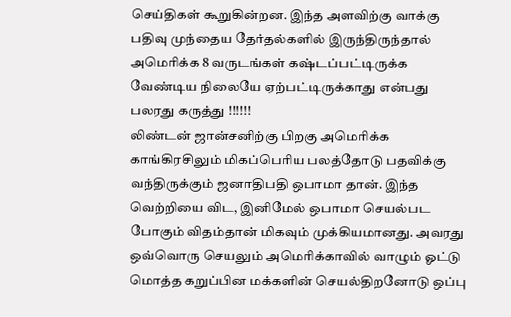செய்திகள் கூறுகின்றன. இந்த அளவிற்கு வாக்கு பதிவு முந்தைய தேர்தல்களில் இருந்திருந்தால் அமெரிக்க 8 வருடங்கள் கஷ்டப்பட்டிருக்க வேண்டிய நிலையே ஏற்பட்டிருக்காது என்பது பலரது கருத்து !!!!!!
லிண்டன் ஜான்சனிற்கு பிறகு அமெரிக்க காங்கிரசிலும் மிகப்பெரிய பலத்தோடு பதவிக்கு வந்திருக்கும் ஜனாதிபதி ஒபாமா தான். இந்த வெற்றியை விட, இனிமேல் ஒபாமா செயல்பட போகும் விதம்தான் மிகவும் முக்கியமானது. அவரது ஒவ்வொரு செயலும் அமெரிக்காவில் வாழும் ஓட்டு மொத்த கறுப்பின மக்களின் செயல்திறனோடு ஒப்பு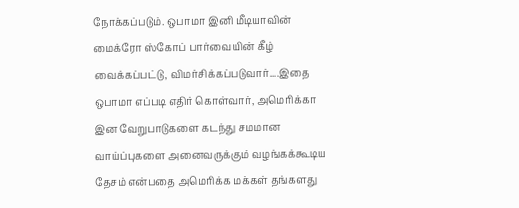நோக்கப்படும். ஒபாமா இனி மீடியாவின் மைக்ரோ ஸ்கோப் பார்வையின் கீழ் வைக்கப்பட்டு, விமர்சிக்கப்படுவார்....இதை ஒபாமா எப்படி எதிர் கொள்வார், அமெரிக்கா இன வேறுபாடுகளை கடந்து சமமான வாய்ப்புகளை அனைவருக்கும் வழங்கக்கூடிய தேசம் என்பதை அமெரிக்க மக்கள் தங்களது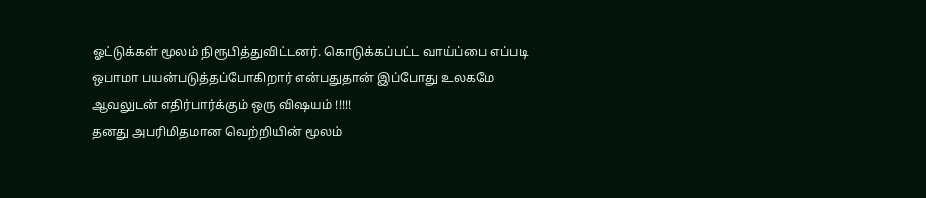ஓட்டுக்கள் மூலம் நிரூபித்துவிட்டனர். கொடுக்கப்பட்ட வாய்ப்பை எப்படி ஒபாமா பயன்படுத்தப்போகிறார் என்பதுதான் இப்போது உலகமே ஆவலுடன் எதிர்பார்க்கும் ஒரு விஷயம் !!!!!
தனது அபரிமிதமான வெற்றியின் மூலம்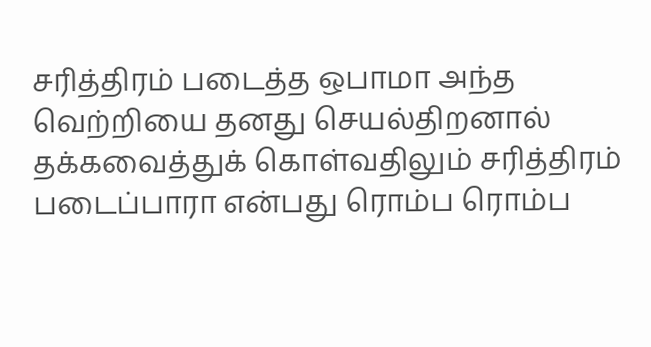சரித்திரம் படைத்த ஒபாமா அந்த வெற்றியை தனது செயல்திறனால் தக்கவைத்துக் கொள்வதிலும் சரித்திரம் படைப்பாரா என்பது ரொம்ப ரொம்ப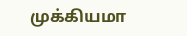முக்கியமா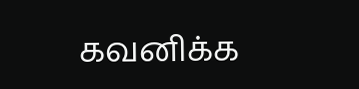கவனிக்க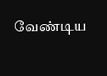வேண்டிய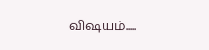விஷயம்.....